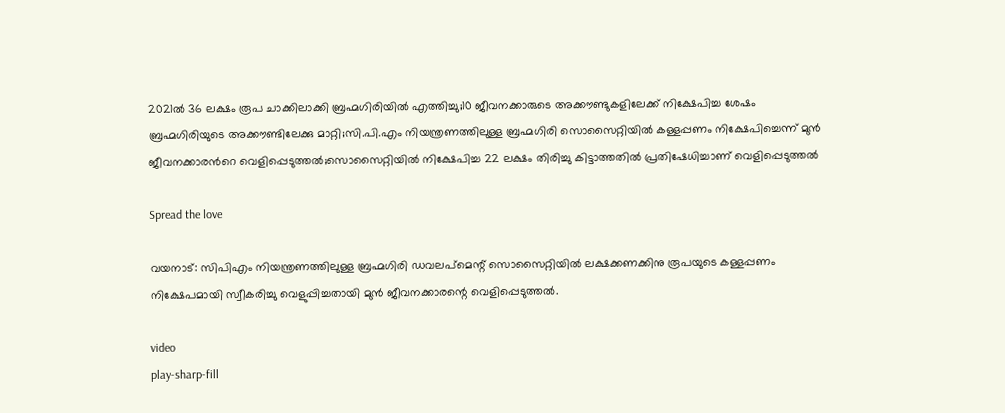2021ൽ 36 ലക്ഷം രൂപ ചാക്കിലാക്കി ബ്രഹ്മഗിരിയിൽ എത്തിച്ചു;10 ജീവനക്കാരുടെ അക്കൗണ്ടുകളിലേക്ക് നിക്ഷേപിച്ച ശേഷം ബ്രഹ്മഗിരിയുടെ അക്കൗണ്ടിലേക്കു മാറ്റി;സി.പി.എം നിയന്ത്രണത്തിലുള്ള ബ്രഹ്മഗിരി സൊസൈറ്റിയിൽ കള്ളപ്പണം നിക്ഷേപിച്ചെന്ന് മുൻ ജീവനക്കാരന്‍റെ വെളിപ്പെടുത്തൽ;സൊസൈറ്റിയിൽ നിക്ഷേപിച്ച 22 ലക്ഷം തിരിച്ചു കിട്ടാത്തതിൽ പ്രതിഷേധിച്ചാണ് വെളിപ്പെടുത്തൽ

Spread the love

വയനാട്: സിപിഎം നിയന്ത്രണത്തിലുള്ള ബ്രഹ്മഗിരി ഡവലപ്മെന്റ് സൊസൈറ്റിയിൽ ലക്ഷക്കണക്കിനു രൂപയുടെ കള്ളപ്പണം നിക്ഷേപമായി സ്വീകരിച്ചു വെളുപ്പിച്ചതായി മുൻ ജീവനക്കാരന്റെ വെളിപ്പെടുത്തൽ.

video
play-sharp-fill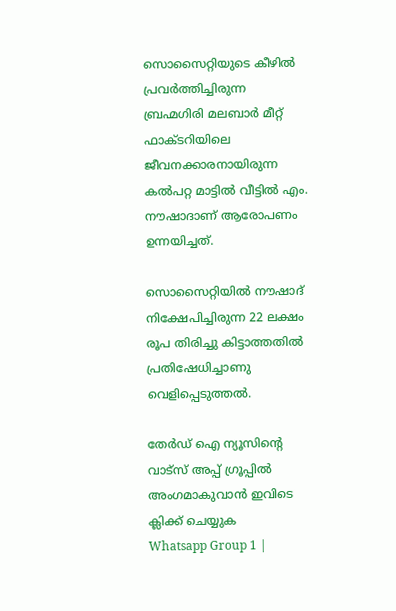സൊസൈറ്റിയുടെ കീഴിൽ പ്രവർത്തിച്ചിരുന്ന ബ്രഹ്മഗിരി മലബാർ ‍മീറ്റ് ഫാക്ടറിയിലെ ജീവനക്കാരനായിരുന്ന കൽപറ്റ മാട്ടിൽ വീട്ടിൽ എം. നൗഷാദാണ് ആരോപണം ഉന്നയിച്ചത്.

സൊസൈറ്റിയിൽ നൗഷാദ് നിക്ഷേപിച്ചിരുന്ന 22 ലക്ഷം രൂപ തിരിച്ചു കിട്ടാത്തതിൽ പ്രതിഷേധിച്ചാണു വെളിപ്പെടുത്തൽ.

തേർഡ് ഐ ന്യൂസിന്റെ വാട്സ് അപ്പ് ഗ്രൂപ്പിൽ അംഗമാകുവാൻ ഇവിടെ ക്ലിക്ക് ചെയ്യുക
Whatsapp Group 1 |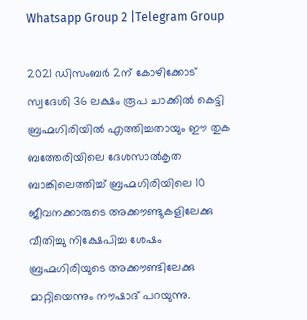Whatsapp Group 2 |Telegram Group

2021 ഡിസംബർ 2ന് കോഴിക്കോട് സ്വദേശി 36 ലക്ഷം രൂപ ചാക്കിൽ കെട്ടി ബ്രഹ്മഗിരിയിൽ എത്തിച്ചതായും ഈ തുക ബത്തേരിയിലെ ദേശസാൽകൃത ബാങ്കിലെത്തിച്ച് ബ്രഹ്മഗിരിയിലെ 10 ജീവനക്കാരുടെ അക്കൗണ്ടുകളിലേക്കു വീതിച്ചു നിക്ഷേപിച്ച ശേഷം ബ്രഹ്മഗിരിയുടെ അക്കൗണ്ടിലേക്കു മാറ്റിയെന്നും നൗഷാദ് പറയുന്നു.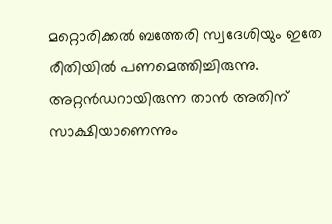മറ്റൊരിക്കൽ‍ ബത്തേരി സ്വദേശിയും ഇതേ രീതിയിൽ പണമെത്തിച്ചിരുന്നു. അറ്റൻഡറായിരുന്ന താൻ അതിന് സാക്ഷിയാണെന്നും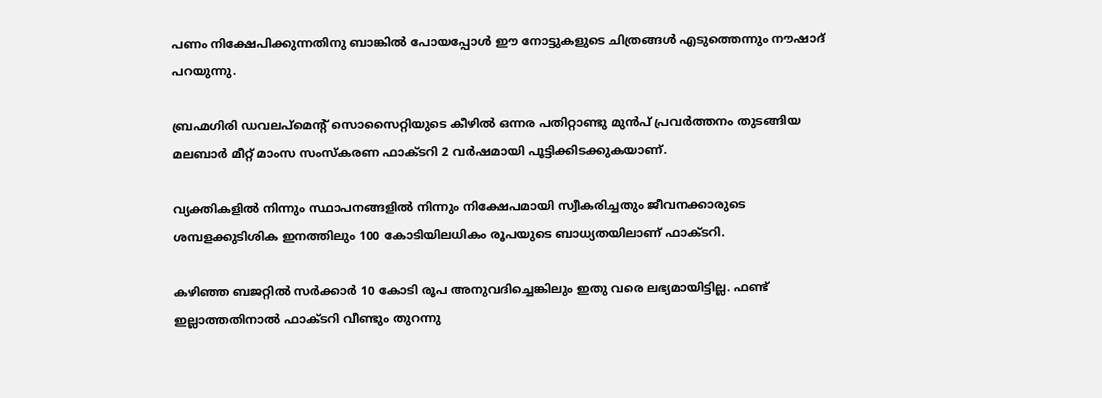പണം നിക്ഷേപിക്കുന്നതിനു ബാങ്കിൽ പോയപ്പോൾ ഈ നോട്ടുകളുടെ ചിത്രങ്ങൾ എടുത്തെന്നും നൗഷാദ് പറയുന്നു.

ബ്രഹ്മഗിരി ഡവലപ്മെന്റ് സൊസൈറ്റിയുടെ കീഴിൽ ഒന്നര പതിറ്റാണ്ടു മുൻപ് പ്രവർത്തനം തുടങ്ങിയ മലബാർ ‍മീറ്റ് മാംസ സംസ്കരണ ഫാക്ടറി 2 വർഷമായി പൂട്ടിക്കിടക്കുകയാണ്.

വ്യക്തികളിൽ നിന്നും സ്ഥാപനങ്ങളിൽ നിന്നും നിക്ഷേപമായി സ്വീകരിച്ചതും ജീവനക്കാരുടെ ശമ്പളക്കുടിശിക ഇനത്തിലും 100 കോടിയിലധികം രൂപയുടെ ബാധ്യതയിലാണ് ഫാക്ടറി.

കഴിഞ്ഞ ബജറ്റിൽ സർക്കാർ 10 കോടി രൂപ അനുവദിച്ചെങ്കിലും ഇതു വരെ ലഭ്യമായിട്ടില്ല. ഫണ്ട് ഇല്ലാത്തതിനാൽ ഫാക്ടറി വീണ്ടും തുറന്നു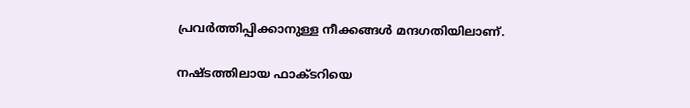പ്രവർത്തിപ്പിക്കാനുള്ള നീക്കങ്ങൾ മന്ദഗതിയിലാണ്.

നഷ്ടത്തിലായ ഫാക്ടറിയെ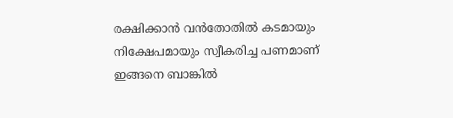രക്ഷിക്കാൻ വൻതോതിൽ കടമായും നിക്ഷേപമായും സ്വീകരിച്ച പണമാണ് ഇങ്ങനെ ബാങ്കിൽ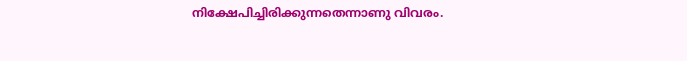നിക്ഷേപിച്ചിരിക്കുന്നതെന്നാണു വിവരം.